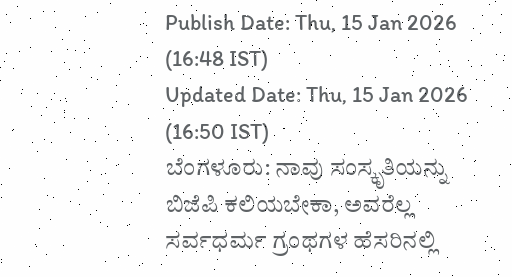Publish Date: Thu, 15 Jan 2026 (16:48 IST)
Updated Date: Thu, 15 Jan 2026 (16:50 IST)
ಬೆಂಗಳೂರು: ನಾವು ಸಂಸ್ಕೃತಿಯನ್ನು ಬಿಜೆಪಿ ಕಲಿಯಬೇಕಾ, ಅವರೆಲ್ಲ ಸರ್ವಧರ್ಮ ಗ್ರಂಥಗಳ ಹೆಸರಿನಲ್ಲಿ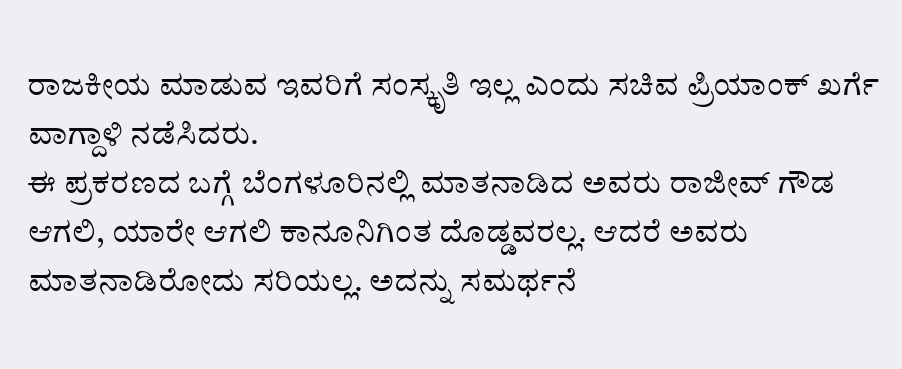ರಾಜಕೀಯ ಮಾಡುವ ಇವರಿಗೆ ಸಂಸ್ಕೃತಿ ಇಲ್ಲ ಎಂದು ಸಚಿವ ಪ್ರಿಯಾಂಕ್ ಖರ್ಗೆ ವಾಗ್ದಾಳಿ ನಡೆಸಿದರು.
ಈ ಪ್ರಕರಣದ ಬಗ್ಗೆ ಬೆಂಗಳೂರಿನಲ್ಲಿ ಮಾತನಾಡಿದ ಅವರು ರಾಜೀವ್ ಗೌಡ ಆಗಲಿ, ಯಾರೇ ಆಗಲಿ ಕಾನೂನಿಗಿಂತ ದೊಡ್ಡವರಲ್ಲ. ಆದರೆ ಅವರು ಮಾತನಾಡಿರೋದು ಸರಿಯಲ್ಲ. ಅದನ್ನು ಸಮರ್ಥನೆ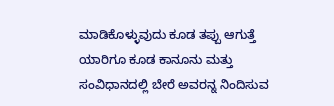ಮಾಡಿಕೊಳ್ಳುವುದು ಕೂಡ ತಪ್ಪು ಆಗುತ್ತೆ ಯಾರಿಗೂ ಕೂಡ ಕಾನೂನು ಮತ್ತು ಸಂವಿಧಾನದಲ್ಲಿ ಬೇರೆ ಅವರನ್ನ ನಿಂದಿಸುವ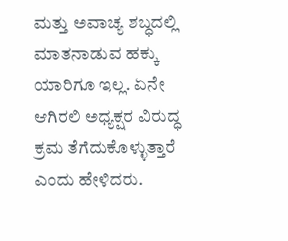ಮತ್ತು ಅವಾಚ್ಯ ಶಬ್ಧದಲ್ಲಿ ಮಾತನಾಡುವ ಹಕ್ಕು ಯಾರಿಗೂ ಇಲ್ಲ. ಏನೇ ಆಗಿರಲಿ ಅಧ್ಯಕ್ಷರ ವಿರುದ್ಧ ಕ್ರಮ ತೆಗೆದುಕೊಳ್ಳುತ್ತಾರೆ ಎಂದು ಹೇಳಿದರು.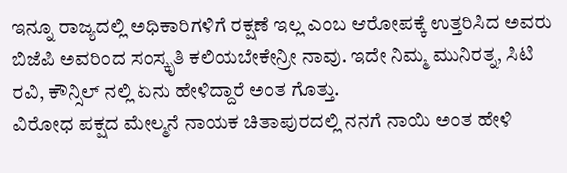ಇನ್ನೂ ರಾಜ್ಯದಲ್ಲಿ ಅಧಿಕಾರಿಗಳಿಗೆ ರಕ್ಷಣೆ ಇಲ್ಲ ಎಂಬ ಆರೋಪಕ್ಕೆ ಉತ್ತರಿಸಿದ ಅವರು ಬಿಜೆಪಿ ಅವರಿಂದ ಸಂಸ್ಕೃತಿ ಕಲಿಯಬೇಕೇನ್ರೀ ನಾವು. ಇದೇ ನಿಮ್ಮ ಮುನಿರತ್ನ, ಸಿಟಿ ರವಿ, ಕೌನ್ಸಿಲ್ ನಲ್ಲಿ ಏನು ಹೇಳಿದ್ದಾರೆ ಅಂತ ಗೊತ್ತು.
ವಿರೋಧ ಪಕ್ಷದ ಮೇಲ್ಮನೆ ನಾಯಕ ಚಿತಾಪುರದಲ್ಲಿ ನನಗೆ ನಾಯಿ ಅಂತ ಹೇಳಿ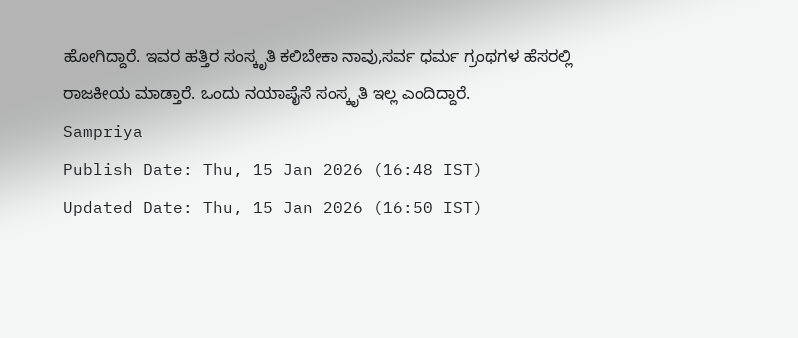ಹೋಗಿದ್ದಾರೆ. ಇವರ ಹತ್ತಿರ ಸಂಸ್ಕೃತಿ ಕಲಿಬೇಕಾ ನಾವು,ಸರ್ವ ಧರ್ಮ ಗ್ರಂಥಗಳ ಹೆಸರಲ್ಲಿ ರಾಜಕೀಯ ಮಾಡ್ತಾರೆ. ಒಂದು ನಯಾಪೈಸೆ ಸಂಸ್ಕೃತಿ ಇಲ್ಲ ಎಂದಿದ್ದಾರೆ.
Sampriya
Publish Date: Thu, 15 Jan 2026 (16:48 IST)
Updated Date: Thu, 15 Jan 2026 (16:50 IST)